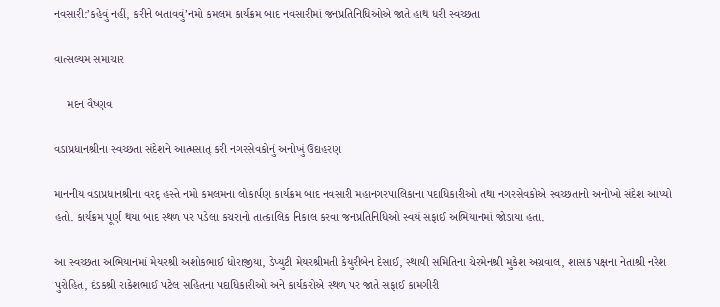નવસારી:’કહેવું નહીં, કરીને બતાવવું’નમો કમલમ કાર્યક્રમ બાદ નવસારીમાં જનપ્રતિનિધિઓએ જાતે હાથ ધરી સ્વચ્છતા

વાત્સલ્યમ સમાચાર

    મદન વૈષ્ણવ

વડાપ્રધાનશ્રીના સ્વચ્છતા સંદેશને આત્મસાત્ કરી નગરસેવકોનું અનોખું ઉદાહરણ

માનનીય વડાપ્રધાનશ્રીના વરદ્ હસ્તે નમો કમલમના લોકાર્પણ કાર્યક્રમ બાદ નવસારી મહાનગરપાલિકાના પદાધિકારીઓ તથા નગરસેવકોએ સ્વચ્છતાનો અનોખો સંદેશ આપ્યો હતો. કાર્યક્રમ પૂર્ણ થયા બાદ સ્થળ પર પડેલા કચરાનો તાત્કાલિક નિકાલ કરવા જનપ્રતિનિધિઓ સ્વયં સફાઈ અભિયાનમાં જોડાયા હતા.

આ સ્વચ્છતા અભિયાનમાં મેયરશ્રી અશોકભાઈ ધોરાજીયા, ડેપ્યુટી મેયરશ્રીમતી કેયુરીબેન દેસાઈ, સ્થાયી સમિતિના ચેરમેનશ્રી મુકેશ અગ્રવાલ, શાસક પક્ષના નેતાશ્રી નરેશ પુરોહિત, દંડકશ્રી રાકેશભાઈ પટેલ સહિતના પદાધિકારીઓ અને કાર્યકરોએ સ્થળ પર જાતે સફાઈ કામગીરી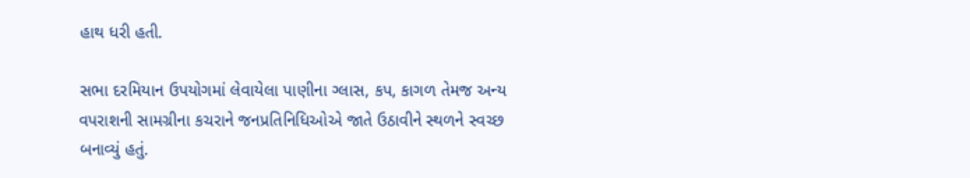હાથ ધરી હતી.

સભા દરમિયાન ઉપયોગમાં લેવાયેલા પાણીના ગ્લાસ, કપ, કાગળ તેમજ અન્ય વપરાશની સામગ્રીના કચરાને જનપ્રતિનિધિઓએ જાતે ઉઠાવીને સ્થળને સ્વચ્છ બનાવ્યું હતું.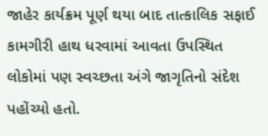જાહેર કાર્યક્રમ પૂર્ણ થયા બાદ તાત્કાલિક સફાઈ કામગીરી હાથ ધરવામાં આવતા ઉપસ્થિત લોકોમાં પણ સ્વચ્છતા અંગે જાગૃતિનો સંદેશ પહોંચ્યો હતો.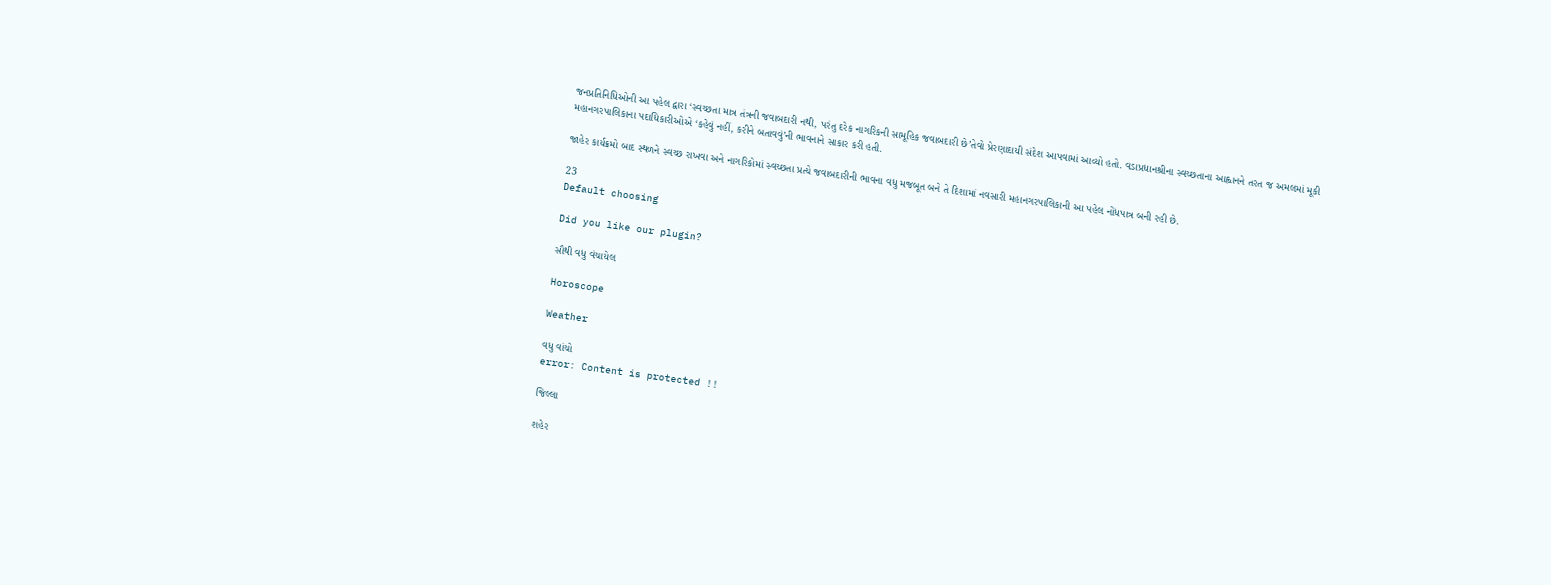જનપ્રતિનિધિઓની આ પહેલ દ્વારા ‘સ્વચ્છતા માત્ર તંત્રની જવાબદારી નથી, પરંતુ દરેક નાગરિકની સામૂહિક જવાબદારી છે’તેવો પ્રેરણાદાયી સંદેશ આપવામાં આવ્યો હતો. વડાપ્રધાનશ્રીના સ્વચ્છતાના આહ્વાનને તરત જ અમલમાં મૂકી મહાનગરપાલિકાના પદાધિકારીઓએ ‘કહેવું નહીં, કરીને બતાવવું’ની ભાવનાને સાકાર કરી હતી.

જાહેર કાર્યક્રમો બાદ સ્થળને સ્વચ્છ રાખવા અને નાગરિકોમાં સ્વચ્છતા પ્રત્યે જવાબદારીની ભાવના વધુ મજબૂત બને તે દિશામાં નવસારી મહાનગરપાલિકાની આ પહેલ નોંધપાત્ર બની રહી છે.

23
Default choosing

Did you like our plugin?

સૌથી વધુ વંચાયેલ

Horoscope

Weather

વધુ વાંચો
error: Content is protected !!

જિલ્લા

શહેર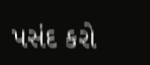પસંદ કરો